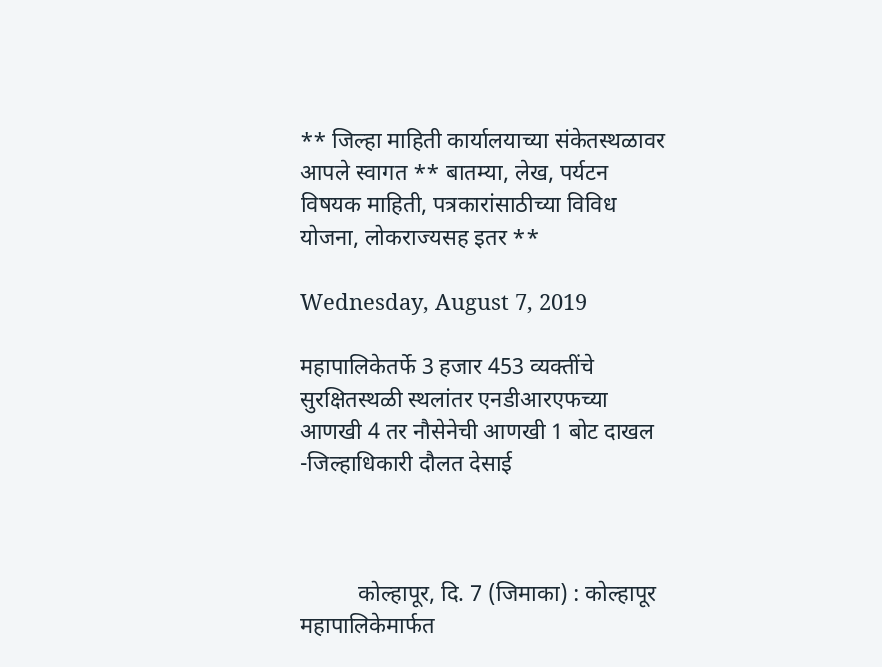** जिल्हा माहिती कार्यालयाच्या संकेतस्थळावर आपले स्वागत ** बातम्या, लेख, पर्यटन विषयक माहिती, पत्रकारांसाठीच्या विविध योजना, लोकराज्यसह इतर **

Wednesday, August 7, 2019

महापालिकेतर्फे 3 हजार 453 व्यक्तींचे सुरक्षितस्थळी स्थलांतर एनडीआरएफच्या आणखी 4 तर नौसेनेची आणखी 1 बोट दाखल -जिल्हाधिकारी दौलत देसाई



          कोल्हापूर, दि. 7 (जिमाका) : कोल्हापूर महापालिकेमार्फत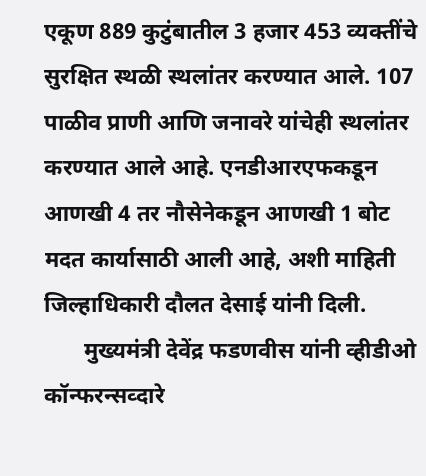एकूण 889 कुटुंबातील 3 हजार 453 व्यक्तींचे सुरक्षित स्थळी स्थलांतर करण्यात आले. 107 पाळीव प्राणी आणि जनावरे यांचेही स्थलांतर करण्यात आले आहे. एनडीआरएफकडून आणखी 4 तर नौसेनेकडून आणखी 1 बोट मदत कार्यासाठी आली आहे, अशी माहिती जिल्हाधिकारी दौलत देसाई यांनी दिली.
       मुख्यमंत्री देवेंद्र फडणवीस यांनी व्हीडीओ कॉन्फरन्सव्दारे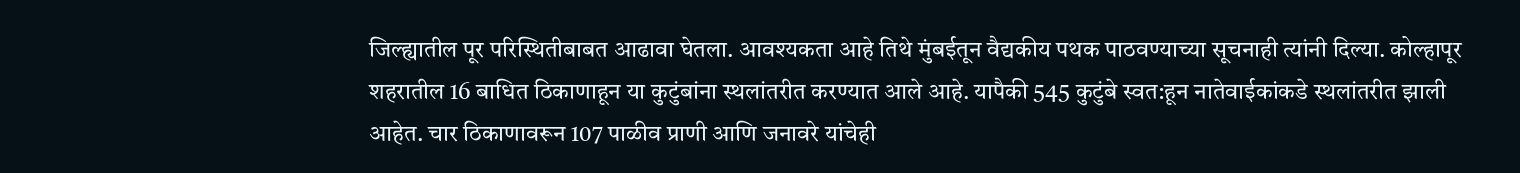जिल्ह्यातील पूर परिस्थितीबाबत आढावा घेतला. आवश्यकता आहे तिथे मुंबईतून वैद्यकीय पथक पाठवण्याच्या सूचनाही त्यांनी दिल्या. कोल्हापूर शहरातील 16 बाधित ठिकाणाहून या कुटुंबांना स्थलांतरीत करण्यात आले आहे. यापैकी 545 कुटुंबे स्वत:हून नातेवाईकांकडे स्थलांतरीत झाली आहेत. चार ठिकाणावरून 107 पाळीव प्राणी आणि जनावरे यांचेही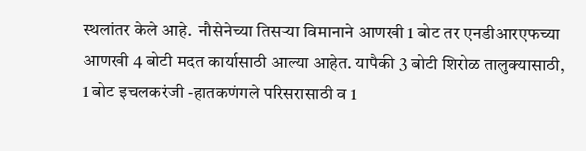स्थलांतर केले आहे.  नौसेनेच्या तिसऱ्या विमानाने आणखी 1 बोट तर एनडीआरएफच्या आणखी 4 बोटी मदत कार्यासाठी आल्या आहेत. यापैकी 3 बोटी शिरोळ तालुक्यासाठी, 1 बोट इचलकरंजी -हातकणंगले परिसरासाठी व 1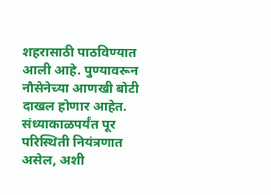शहरासाठी पाठविण्यात आली आहे. पुण्यावरून नौसेनेच्या आणखी बोटी दाखल होणार आहेत. संध्याकाळपर्यंत पूर परिस्थिती नियंत्रणात असेल, अशी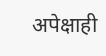अपेक्षाही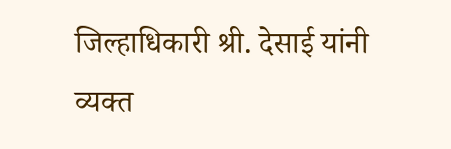जिल्हाधिकारी श्री. देसाई यांनी व्यक्त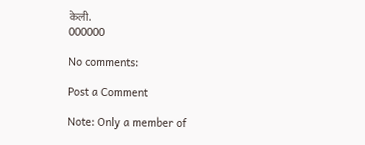केली.
000000

No comments:

Post a Comment

Note: Only a member of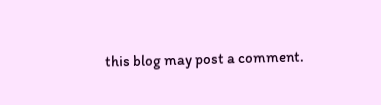this blog may post a comment.